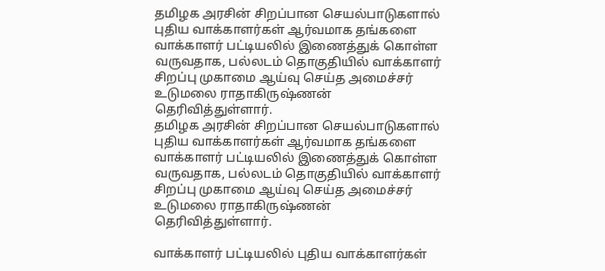தமிழக அரசின் சிறப்பான செயல்பாடுகளால் புதிய வாக்காளர்கள் ஆர்வமாக தங்களை வாக்காளர் பட்டியலில் இணைத்துக் கொள்ள வருவதாக, பல்லடம் தொகுதியில் வாக்காளர் சிறப்பு முகாமை ஆய்வு செய்த அமைச்சர் உடுமலை ராதாகிருஷ்ணன் தெரிவித்துள்ளார்.
தமிழக அரசின் சிறப்பான செயல்பாடுகளால் புதிய வாக்காளர்கள் ஆர்வமாக தங்களை வாக்காளர் பட்டியலில் இணைத்துக் கொள்ள வருவதாக, பல்லடம் தொகுதியில் வாக்காளர் சிறப்பு முகாமை ஆய்வு செய்த அமைச்சர் உடுமலை ராதாகிருஷ்ணன் தெரிவித்துள்ளார்.

வாக்காளர் பட்டியலில் புதிய வாக்காளர்கள்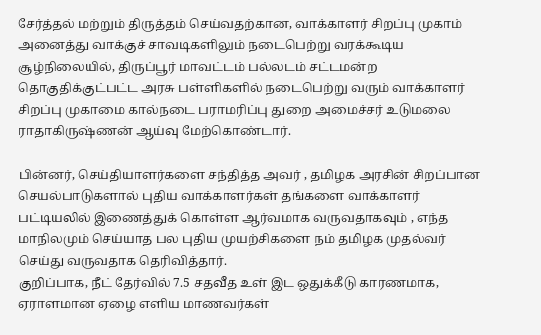சேர்த்தல் மற்றும் திருத்தம் செய்வதற்கான, வாக்காளர் சிறப்பு முகாம் அனைத்து வாக்குச் சாவடிகளிலும் நடைபெற்று வரக்கூடிய சூழ்நிலையில், திருப்பூர் மாவட்டம் பல்லடம் சட்டமன்ற தொகுதிக்குட்பட்ட அரசு பள்ளிகளில் நடைபெற்று வரும் வாக்காளர் சிறப்பு முகாமை கால்நடை பராமரிப்பு துறை அமைச்சர் உடுமலை ராதாகிருஷ்ணன் ஆய்வு மேற்கொண்டார்.

பின்னர், செய்தியாளர்களை சந்தித்த அவர் , தமிழக அரசின் சிறப்பான செயல்பாடுகளால் புதிய வாக்காளர்கள் தங்களை வாக்காளர் பட்டியலில் இணைத்துக் கொள்ள ஆர்வமாக வருவதாகவும் , எந்த மாநிலமும் செய்யாத பல புதிய முயற்சிகளை நம் தமிழக முதல்வர் செய்து வருவதாக தெரிவித்தார்.
குறிப்பாக, நீட் தேர்வில் 7.5 சதவீத உள் இட ஒதுக்கீடு காரணமாக, ஏராளமான ஏழை எளிய மாணவர்கள்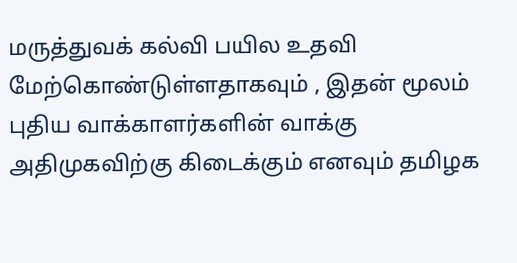மருத்துவக் கல்வி பயில உதவி மேற்கொண்டுள்ளதாகவும் , இதன் மூலம் புதிய வாக்காளர்களின் வாக்கு அதிமுகவிற்கு கிடைக்கும் எனவும் தமிழக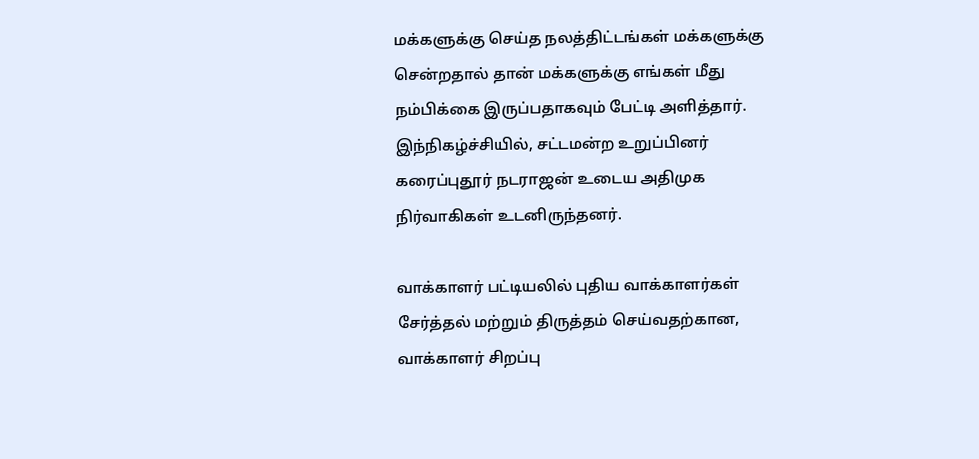மக்களுக்கு செய்த நலத்திட்டங்கள் மக்களுக்கு சென்றதால் தான் மக்களுக்கு எங்கள் மீது நம்பிக்கை இருப்பதாகவும் பேட்டி அளித்தார்.
இந்நிகழ்ச்சியில், சட்டமன்ற உறுப்பினர் கரைப்புதூர் நடராஜன் உடைய அதிமுக நிர்வாகிகள் உடனிருந்தனர்.

வாக்காளர் பட்டியலில் புதிய வாக்காளர்கள் சேர்த்தல் மற்றும் திருத்தம் செய்வதற்கான, வாக்காளர் சிறப்பு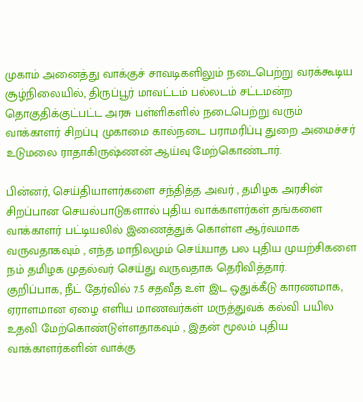முகாம் அனைத்து வாக்குச் சாவடிகளிலும் நடைபெற்று வரக்கூடிய சூழ்நிலையில், திருப்பூர் மாவட்டம் பல்லடம் சட்டமன்ற தொகுதிக்குட்பட்ட அரசு பள்ளிகளில் நடைபெற்று வரும் வாக்காளர் சிறப்பு முகாமை கால்நடை பராமரிப்பு துறை அமைச்சர் உடுமலை ராதாகிருஷ்ணன் ஆய்வு மேற்கொண்டார்.

பின்னர், செய்தியாளர்களை சந்தித்த அவர் , தமிழக அரசின் சிறப்பான செயல்பாடுகளால் புதிய வாக்காளர்கள் தங்களை வாக்காளர் பட்டியலில் இணைத்துக் கொள்ள ஆர்வமாக வருவதாகவும் , எந்த மாநிலமும் செய்யாத பல புதிய முயற்சிகளை நம் தமிழக முதல்வர் செய்து வருவதாக தெரிவித்தார்.
குறிப்பாக, நீட் தேர்வில் 7.5 சதவீத உள் இட ஒதுக்கீடு காரணமாக, ஏராளமான ஏழை எளிய மாணவர்கள் மருத்துவக் கல்வி பயில உதவி மேற்கொண்டுள்ளதாகவும் , இதன் மூலம் புதிய வாக்காளர்களின் வாக்கு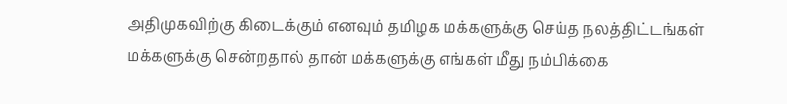அதிமுகவிற்கு கிடைக்கும் எனவும் தமிழக மக்களுக்கு செய்த நலத்திட்டங்கள் மக்களுக்கு சென்றதால் தான் மக்களுக்கு எங்கள் மீது நம்பிக்கை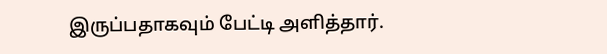இருப்பதாகவும் பேட்டி அளித்தார்.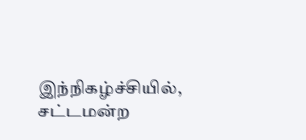இந்நிகழ்ச்சியில், சட்டமன்ற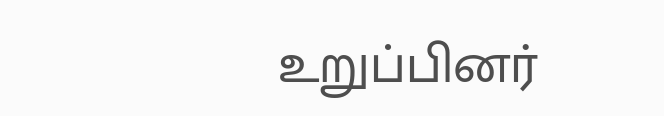உறுப்பினர்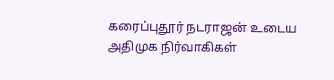கரைப்புதூர் நடராஜன் உடைய அதிமுக நிர்வாகிகள்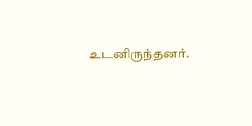உடனிருந்தனர்.